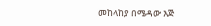መከላከያ በሜዳው እጅ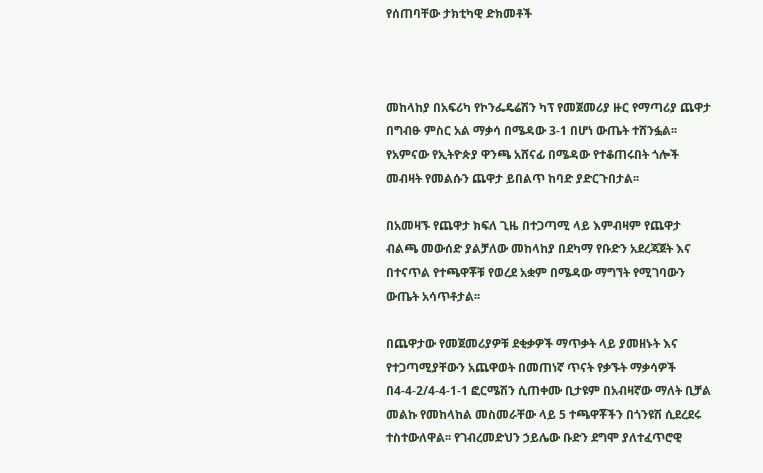የሰጠባቸው ታክቲካዊ ድክመቶች



መከላከያ በአፍሪካ የኮንፌዴሬሽን ካፕ የመጀመሪያ ዙር የማጣሪያ ጨዋታ በግብፁ ምስር አል ማቃሳ በሜዳው 3-1 በሆነ ውጤት ተሸንፏል፡፡ የአምናው የኢትዮጵያ ዋንጫ አሸናፊ በሜዳው የተቆጠሩበት ጎሎች መብዛት የመልሱን ጨዋታ ይበልጥ ከባድ ያድርጉበታል፡፡

በአመዛኙ የጨዋታ ክፍለ ጊዜ በተጋጣሚ ላይ እምብዛም የጨዋታ ብልጫ መውሰድ ያልቻለው መከላከያ በደካማ የቡድን አደረጃጀት እና በተናጥል የተጫዋቾቹ የወረደ አቋም በሜዳው ማግኘት የሚገባውን ውጤት አሳጥቶታል፡፡

በጨዋታው የመጀመሪያዎቹ ደቂቃዎች ማጥቃት ላይ ያመዘኑት እና የተጋጣሚያቸውን አጨዋወት በመጠነኛ ጥናት የቃኙት ማቃሳዎች በ4-4-2/4-4-1-1 ፎርሜሽን ሲጠቀሙ ቢታዩም በአብዛኛው ማለት ቢቻል መልኩ የመከላከል መስመራቸው ላይ 5 ተጫዋቾችን በጎንዩሽ ሲደረደሩ ተስተውለዋል፡፡ የገብረመድህን ኃይሌው ቡድን ደግሞ ያለተፈጥሮዊ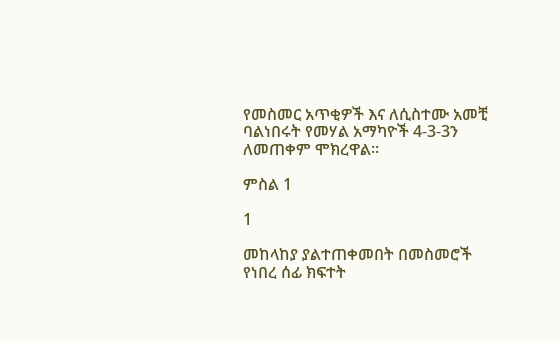የመስመር አጥቂዎች እና ለሲስተሙ አመቺ ባልነበሩት የመሃል አማካዮች 4-3-3ን ለመጠቀም ሞክረዋል፡፡

ምስል 1

1

መከላከያ ያልተጠቀመበት በመስመሮች የነበረ ሰፊ ክፍተት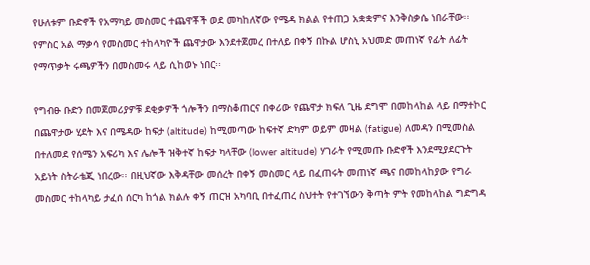የሁለቱም ቡድኖች የአማካይ መስመር ተጨዋቾች ወደ መካከለኛው የሜዳ ክልል የተጠጋ አቋቋምና እንቅስቃሴ ነበራቸው፡፡ የምስር አል ማቃሳ የመስመር ተከላካዮች ጨዋታው እንደተጀመረ በተለይ በቀኝ በኩል ሆስኒ አህመድ መጠነኛ የፊት ለፊት የማጥቃት ሩጫዎችን በመስመሩ ላይ ሲከወኑ ነበር፡፡

የግብፁ ቡድን በመጀመሪያዎቹ ደቂቃዎች ጎሎችን በማስቆጠርና በቀሪው የጨዋታ ክፍለ ጊዜ ደግሞ በመከላከል ላይ በማተኮር በጨዋታው ሂደት እና በሜዳው ከፍታ (altitude) ከሚመጣው ከፍተኛ ድካም ወይም መዛል (fatigue) ለመዳን በሚመስል በተለመደ የሰሜን አፍሪካ እና ሌሎች ዝቅተኛ ከፍታ ካላቸው (lower altitude) ሃገራት የሚመጡ ቡድኖች እንደሚያደርጉት አይነት ስትራቴጂ ነበረው፡፡ በዚህኛው እቅዳቸው መሰረት በቀኝ መስመር ላይ በፈጠሩት መጠነኛ ጫና በመከላከያው የግራ መስመር ተከላካይ ታፈሰ ሰርካ ከጎል ክልሉ ቀኝ ጠርዝ አካባቢ በተፈጠረ ስህተት የተገኘውን ቅጣት ምት የመከላከል ግድግዳ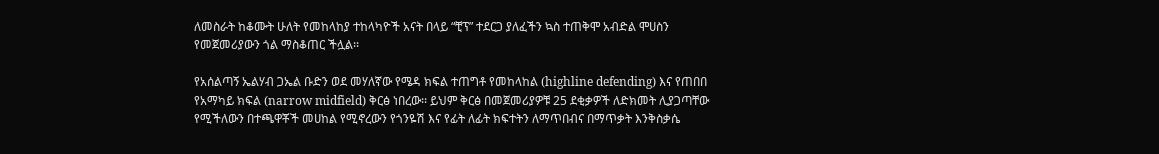ለመስራት ከቆሙት ሁለት የመከላከያ ተከላካዮች አናት በላይ “ቺፕ” ተደርጋ ያለፈችን ኳስ ተጠቅሞ አብድል ሞሀስን የመጀመሪያውን ጎል ማስቆጠር ችሏል፡፡

የአሰልጣኝ ኤልሃብ ጋኤል ቡድን ወደ መሃለኛው የሜዳ ክፍል ተጠግቶ የመከላከል (highline defending) እና የጠበበ የአማካይ ክፍል (narrow midfield) ቅርፅ ነበረው፡፡ ይህም ቅርፅ በመጀመሪያዎቹ 25 ደቂቃዎች ለድክመት ሊያጋጣቸው የሚችለውን በተጫዋቾች መሀከል የሚኖረውን የጎንዬሽ እና የፊት ለፊት ክፍተትን ለማጥበብና በማጥቃት እንቅስቃሴ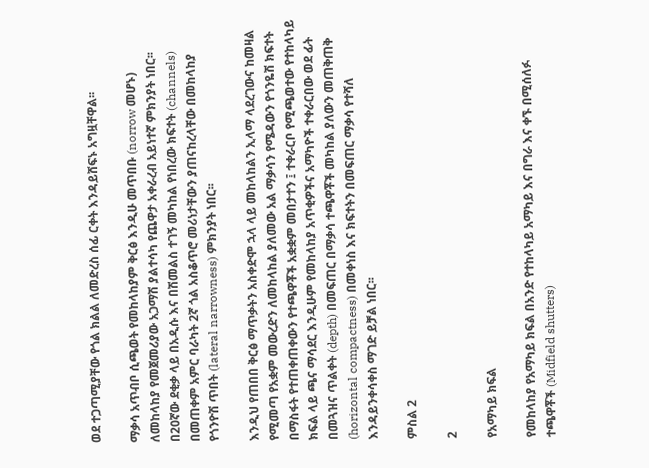ወደ ተጋጣሚያቸው የጎል ክልል ለመድረስ ሰፊ ርቀት እንዳይሸፍኑ አግዟቸዋል፡፡

ማቃሳ አጥብቦ ሲጫወት የመከላከያም ቅርፅ እንዲሁ መጥበቡ (norrow መሆኑ) ለመከላከያ የመጀመሪያው አጋማሽ ያልተሳካ የጨዋታ አቀራረብ አይነተኛ ምክንያት ነበር፡፡ በ20ኛው ደቂቃ ላይ በአዲሱ እና በሽመልስ ተገኝ መካከል የነበረው ክፍተት (channels) በመጠቀም አምር ባራካት 2ኛ ጎል አስቆጥሮ መሪነታቸውን ያጠናከረላቸው በመከላከያ የጎንዮሽ ጥበት (lateral narrowness) ምክንያት ነበር፡፡

እንዲህ የጠበበ ቅርፅ ማጥቃትን አስቀድሞ ኋላ ላይ መከላከልን ኢላማ ላደረገውና ከመዛል የሚመጣ የአቋም መውረድን ለመከላከል ያለመው አል ማቃሳን የሜዳውን የጎንዬሽ ክፍተት በማስፋት የተጠቀጠቀውን የተጫዋቾች አቋቋም መበታተን ፤ ተቀራርቦ የሚጫወተው የተከላካይ ክፍል ላይ ጫና ማሳደር እንዲሁም የመከላከያ አጥቂዎችና አማካዮች ተቀራርበው ወደ ፊት በመጓዝና ጥልቀት (depth) በመፍጠር በማቃሳ ተጫዋቾች መካከል ያለውን መጠቅጠቅ (horizontal compactness) በመቀነስ እና ክፍተትን በመፍጠር ማቃሳ የተሻለ እንዳይንቀሳቀስ ማገድ ይቻል ነበር፡፡

ምስል 2

2

የአማካይ ክፍል

የመከላከያ የአማካይ ክፍል በአንድ የተከላካይ አማካይ እና በግራ እና ቀኙ በሚሰለፉ ተጫዋቾች (Midfield shutters)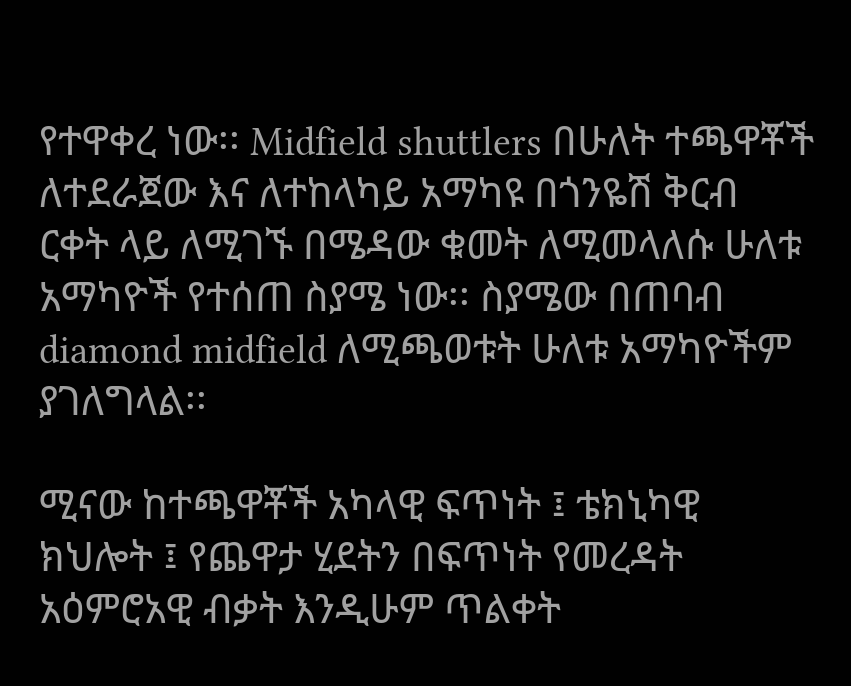የተዋቀረ ነው፡፡ Midfield shuttlers በሁለት ተጫዋቾች ለተደራጀው እና ለተከላካይ አማካዩ በጎንዬሽ ቅርብ ርቀት ላይ ለሚገኙ በሜዳው ቁመት ለሚመላለሱ ሁለቱ አማካዮች የተሰጠ ስያሜ ነው፡፡ ስያሜው በጠባብ diamond midfield ለሚጫወቱት ሁለቱ አማካዮችም ያገለግላል፡፡

ሚናው ከተጫዋቾች አካላዊ ፍጥነት ፤ ቴክኒካዊ ክህሎት ፤ የጨዋታ ሂደትን በፍጥነት የመረዳት አዕምሮአዊ ብቃት እንዲሁም ጥልቀት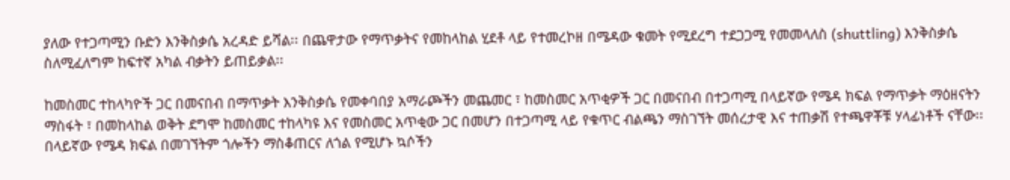ያለው የተጋጣሚን ቡድን እንቅስቃሴ አረዳድ ይሻል፡፡ በጨዋታው የማጥቃትና የመከላከል ሂደቶ ላይ የተመረኮዘ በሜዳው ቁመት የሚደረግ ተደጋጋሚ የመመላለስ (shuttling) እንቅስቃሴ ስለሚፈለግም ከፍተኛ አካል ብቃትን ይጠይቃል፡፡

ከመስመር ተከላካዮች ጋር በመናበብ በማጥቃት እንቅስቃሴ የመቀባበያ አማራጮችን መጨመር ፣ ከመስመር አጥቂዎች ጋር በመናበብ በተጋጣሚ በላይኛው የሜዳ ክፍል የማጥቃት ማዕዘናትን ማስፋት ፣ በመከላከል ወቅት ደግሞ ከመስመር ተከላካዩ እና የመስመር አጥቂው ጋር በመሆን በተጋጣሚ ላይ የቁጥር ብልጫን ማስገኘት መሰረታዊ እና ተጠቃሽ የተጫዋቾቹ ሃላፊነቶች ናቸው፡፡  በላይኛው የሜዳ ክፍል በመገኘትም ጎሎችን ማስቆጠርና ለጎል የሚሆኑ ኳሶችን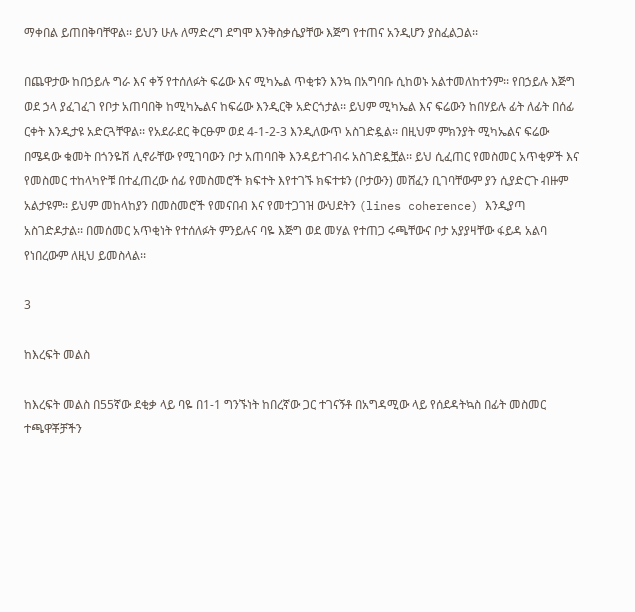ማቀበል ይጠበቅባቸዋል፡፡ ይህን ሁሉ ለማድረግ ደግሞ እንቅስቃሴያቸው እጅግ የተጠና አንዲሆን ያስፈልጋል፡፡

በጨዋታው ከበኃይሉ ግራ እና ቀኝ የተሰለፉት ፍሬው እና ሚካኤል ጥቂቱን እንኳ በአግባቡ ሲከወኑ አልተመለከተንም፡፡ የበኃይሉ እጅግ ወደ ኃላ ያፈገፈገ የቦታ አጠባበቅ ከሚካኤልና ከፍሬው እንዲርቅ አድርጎታል፡፡ ይህም ሚካኤል እና ፍሬውን ከበሃይሉ ፊት ለፊት በሰፊ ርቀት እንዲታዩ አድርጓቸዋል፡፡ የአደራደር ቅርፁም ወደ 4-1-2-3 እንዲለውጥ አስገድዷል፡፡ በዚህም ምክንያት ሚካኤልና ፍሬው በሜዳው ቁመት በጎንዬሽ ሊኖራቸው የሚገባውን ቦታ አጠባበቅ እንዳይተገብሩ አስገድዷቿል፡፡ ይህ ሲፈጠር የመስመር አጥቂዎች እና የመስመር ተከላካዮቹ በተፈጠረው ሰፊ የመስመሮች ክፍተት እየተገኙ ክፍተቱን (ቦታውን) መሸፈን ቢገባቸውም ያን ሲያድርጉ ብዙም አልታዩም፡፡ ይህም መከላከያን በመስመሮች የመናበብ እና የመተጋገዝ ውህደትን (lines coherence) እንዲያጣ አስገድዶታል፡፡ በመሰመር አጥቂነት የተሰለፉት ምንይሉና ባዬ እጅግ ወደ መሃል የተጠጋ ሩጫቸውና ቦታ አያያዛቸው ፋይዳ አልባ የነበረውም ለዚህ ይመስላል፡፡

3

ከእረፍት መልስ

ከእረፍት መልስ በ55ኛው ደቂቃ ላይ ባዬ በ1-1 ግንኙነት ከበረኛው ጋር ተገናኝቶ በአግዳሚው ላይ የሰደዳትኳስ በፊት መስመር ተጫዋቾቻችን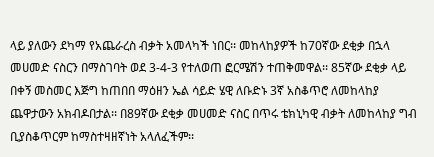ላይ ያለውን ደካማ የአጨራረስ ብቃት አመላካች ነበር፡፡ መከላከያዎች ከ70ኛው ደቂቃ በኋላ መሀመድ ናስርን በማስገባት ወደ 3-4-3 የተለወጠ ፎርሜሽን ተጠቅመዋል፡፡ 85ኛው ደቂቃ ላይ በቀኝ መስመር እጅግ ከጠበበ ማዕዘን ኤል ሳይድ ሄዊ ለቡድኑ 3ኛ አስቆጥሮ ለመከላከያ ጨዋታውን አክብዶበታል፡፡ በ89ኛው ደቂቃ መሀመድ ናስር በጥሩ ቴክኒካዊ ብቃት ለመከላከያ ግብ ቢያስቆጥርም ከማስተዛዘኛነት አላለፈችም፡፡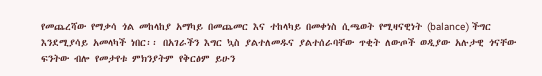የመጨረሻው የማቃሳ ጎል መከላከያ አማካይ በመጨመር እና ተከላካይ በመቀነስ ሲጫወት የሚዛናዊነት (balance) ችግር እንደሚያሳይ አመላካች ነበር፡፡ በአገራችን እግር ኳስ ያልተለመዱና ያልተሰራባቸው ጥቂት ለውጦች ወዲያው አሉታዊ ጎናቸው ፍንትው ብሎ የመታየቱ ምክንያትም የቅርፅም ይሁን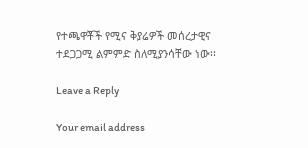የተጫዋቾች የሚና ቅያሬዎች መሰረታዊና ተደጋጋሚ ልምምድ ስለሚያንሳቸው ነው፡፡

Leave a Reply

Your email address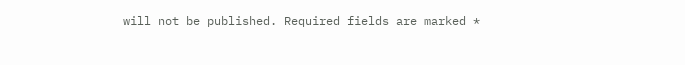will not be published. Required fields are marked *